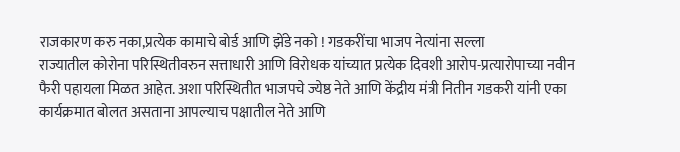राजकारण करु नका,प्रत्येक कामाचे बोर्ड आणि झेंडे नको ! गडकरींचा भाजप नेत्यांना सल्ला
राज्यातील कोरोना परिस्थितीवरुन सत्ताधारी आणि विरोधक यांच्यात प्रत्येक दिवशी आरोप-प्रत्यारोपाच्या नवीन फैरी पहायला मिळत आहेत. अशा परिस्थितीत भाजपचे ज्येष्ठ नेते आणि केंद्रीय मंत्री नितीन गडकरी यांनी एका कार्यक्रमात बोलत असताना आपल्याच पक्षातील नेते आणि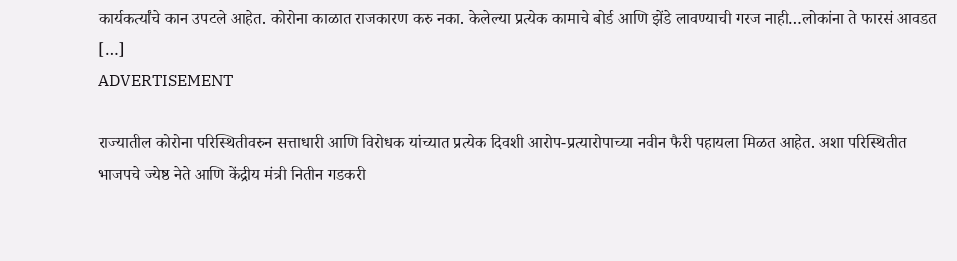कार्यकर्त्यांचे कान उपटले आहेत. कोरोना काळात राजकारण करु नका. केलेल्या प्रत्येक कामाचे बोर्ड आणि झेंडे लावण्याची गरज नाही…लोकांना ते फारसं आवडत […]
ADVERTISEMENT

राज्यातील कोरोना परिस्थितीवरुन सत्ताधारी आणि विरोधक यांच्यात प्रत्येक दिवशी आरोप-प्रत्यारोपाच्या नवीन फैरी पहायला मिळत आहेत. अशा परिस्थितीत भाजपचे ज्येष्ठ नेते आणि केंद्रीय मंत्री नितीन गडकरी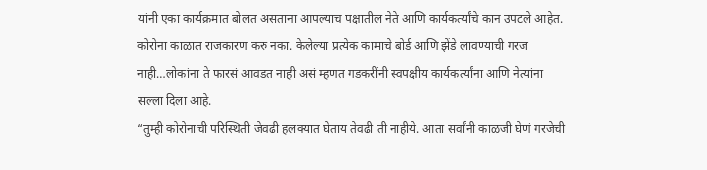यांनी एका कार्यक्रमात बोलत असताना आपल्याच पक्षातील नेते आणि कार्यकर्त्यांचे कान उपटले आहेत. कोरोना काळात राजकारण करु नका. केलेल्या प्रत्येक कामाचे बोर्ड आणि झेंडे लावण्याची गरज नाही…लोकांना ते फारसं आवडत नाही असं म्हणत गडकरींनी स्वपक्षीय कार्यकर्त्यांना आणि नेत्यांना सल्ला दिला आहे.
“तुम्ही कोरोनाची परिस्थिती जेवढी हलक्यात घेताय तेवढी ती नाहीये. आता सर्वांनी काळजी घेणं गरजेची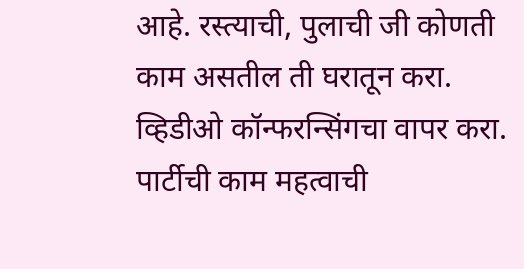आहे. रस्त्याची, पुलाची जी कोणती काम असतील ती घरातून करा. व्हिडीओ कॉन्फरन्सिंगचा वापर करा. पार्टीची काम महत्वाची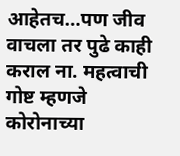आहेतच…पण जीव वाचला तर पुढे काही कराल ना. महत्वाची गोष्ट म्हणजे कोरोनाच्या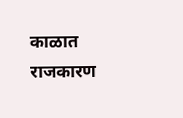काळात राजकारण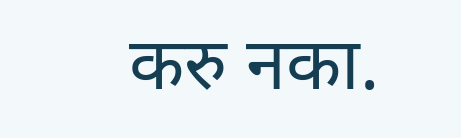करु नका.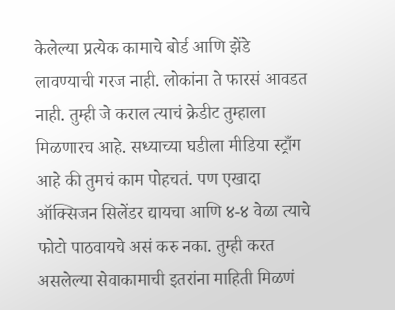केलेल्या प्रत्येक कामाचे बोर्ड आणि झेंडे लावण्याची गरज नाही. लोकांना ते फारसं आवडत नाही. तुम्ही जे कराल त्याचं क्रेडीट तुम्हाला मिळणारच आहे. सध्याच्या घडीला मीडिया स्ट्राँग आहे की तुमचं काम पोहचतं. पण एखादा ऑक्सिजन सिलेंडर द्यायचा आणि ४-४ वेळा त्याचे फोटो पाठवायचे असं करु नका. तुम्ही करत असलेल्या सेवाकामाची इतरांना माहिती मिळणं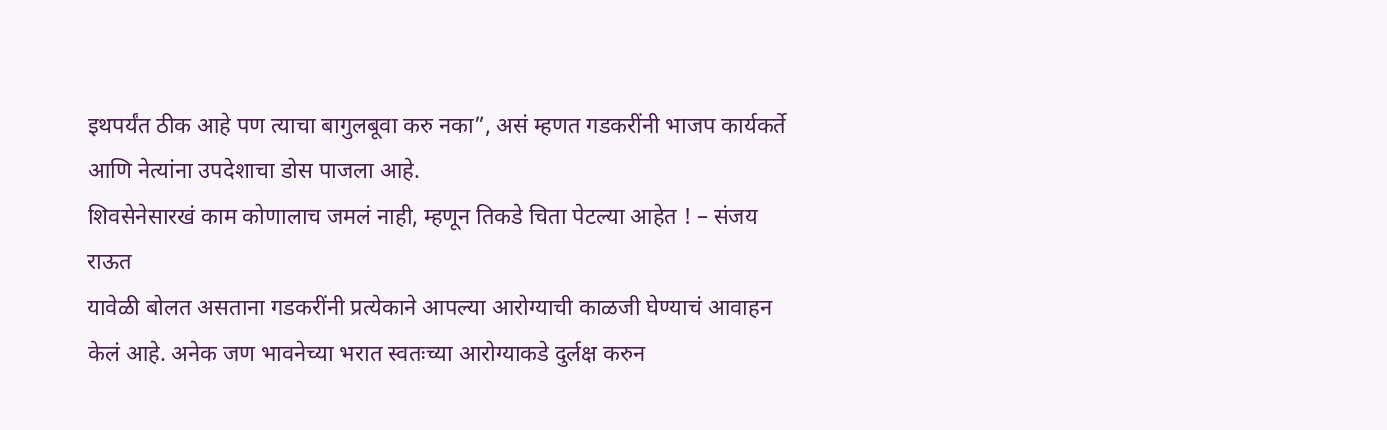इथपर्यंत ठीक आहे पण त्याचा बागुलबूवा करु नका”, असं म्हणत गडकरींनी भाजप कार्यकर्ते आणि नेत्यांना उपदेशाचा डोस पाजला आहे.
शिवसेनेसारखं काम कोणालाच जमलं नाही, म्हणून तिकडे चिता पेटल्या आहेत ! – संजय राऊत
यावेळी बोलत असताना गडकरींनी प्रत्येकाने आपल्या आरोग्याची काळजी घेण्याचं आवाहन केलं आहे. अनेक जण भावनेच्या भरात स्वतःच्या आरोग्याकडे दुर्लक्ष करुन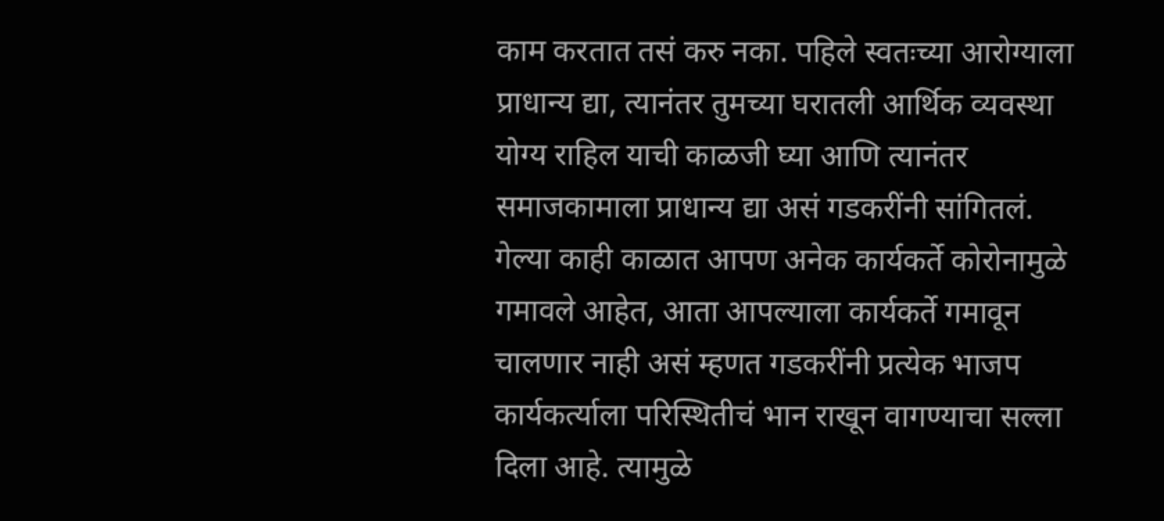काम करतात तसं करु नका. पहिले स्वतःच्या आरोग्याला प्राधान्य द्या, त्यानंतर तुमच्या घरातली आर्थिक व्यवस्था योग्य राहिल याची काळजी घ्या आणि त्यानंतर समाजकामाला प्राधान्य द्या असं गडकरींनी सांगितलं. गेल्या काही काळात आपण अनेक कार्यकर्ते कोरोनामुळे गमावले आहेत, आता आपल्याला कार्यकर्ते गमावून चालणार नाही असं म्हणत गडकरींनी प्रत्येक भाजप कार्यकर्त्याला परिस्थितीचं भान राखून वागण्याचा सल्ला दिला आहे. त्यामुळे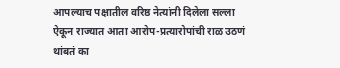आपल्याच पक्षातील वरिष्ठ नेत्यांनी दिलेला सल्ला ऐकून राज्यात आता आरोप-प्रत्यारोपांची राळ उठणं थांबतं का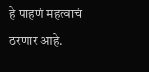हे पाहणं महत्वाचं ठरणार आहे.